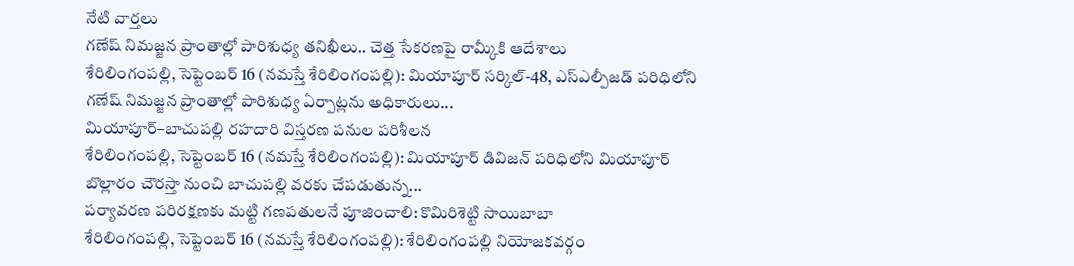నేటి వార్తలు
గణేష్ నిమజ్జన ప్రాంతాల్లో పారిశుధ్య తనిఖీలు.. చెత్త సేకరణపై రామ్కీకి ఆదేశాలు
శేరిలింగంపల్లి, సెప్టెంబర్ 16 (నమస్తే శేరిలింగంపల్లి): మియాపూర్ సర్కిల్-48, ఎస్ఎల్పీజడ్ పరిధిలోని గణేష్ నిమజ్జన ప్రాంతాల్లో పారిశుధ్య ఏర్పాట్లను అధికారులు...
మియాపూర్–బాచుపల్లి రహదారి విస్తరణ పనుల పరిశీలన
శేరిలింగంపల్లి, సెప్టెంబర్ 16 (నమస్తే శేరిలింగంపల్లి): మియాపూర్ డివిజన్ పరిధిలోని మియాపూర్ బొల్లారం చౌరస్తా నుంచి బాచుపల్లి వరకు చేపడుతున్న...
పర్యావరణ పరిరక్షణకు మట్టి గణపతులనే పూజించాలి: కొమిరిశెట్టి సాయిబాబా
శేరిలింగంపల్లి, సెప్టెంబర్ 16 (నమస్తే శేరిలింగంపల్లి): శేరిలింగంపల్లి నియోజకవర్గం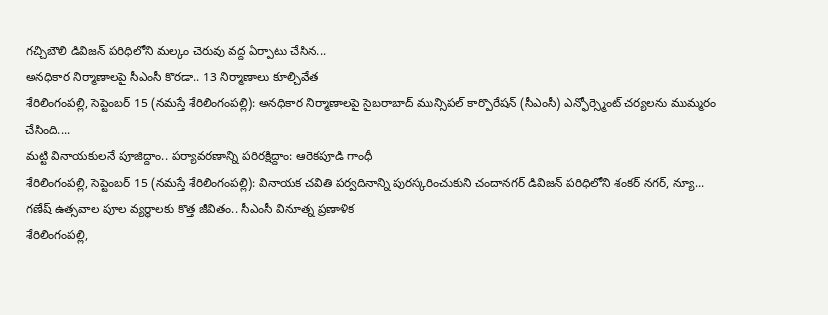గచ్చిబౌలి డివిజన్ పరిధిలోని మల్కం చెరువు వద్ద ఏర్పాటు చేసిన...
అనధికార నిర్మాణాలపై సీఎంసీ కొరడా.. 13 నిర్మాణాలు కూల్చివేత
శేరిలింగంపల్లి, సెప్టెంబర్ 15 (నమస్తే శేరిలింగంపల్లి): అనధికార నిర్మాణాలపై సైబరాబాద్ మున్సిపల్ కార్పొరేషన్ (సీఎంసీ) ఎన్ఫోర్స్మెంట్ చర్యలను ముమ్మరం చేసింది....
మట్టి వినాయకులనే పూజిద్దాం.. పర్యావరణాన్ని పరిరక్షిద్దాం: ఆరెకపూడి గాంధీ
శేరిలింగంపల్లి, సెప్టెంబర్ 15 (నమస్తే శేరిలింగంపల్లి): వినాయక చవితి పర్వదినాన్ని పురస్కరించుకుని చందానగర్ డివిజన్ పరిధిలోని శంకర్ నగర్, న్యూ...
గణేష్ ఉత్సవాల పూల వ్యర్థాలకు కొత్త జీవితం.. సీఎంసీ వినూత్న ప్రణాళిక
శేరిలింగంపల్లి,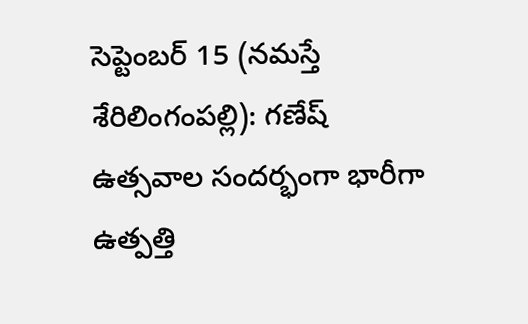సెప్టెంబర్ 15 (నమస్తే శేరిలింగంపల్లి): గణేష్ ఉత్సవాల సందర్భంగా భారీగా ఉత్పత్తి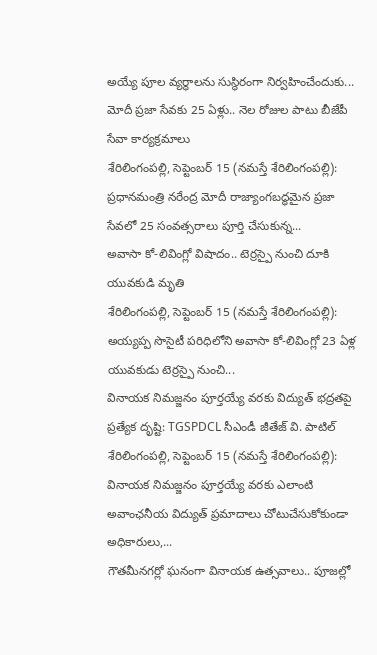అయ్యే పూల వ్యర్థాలను సుస్థిరంగా నిర్వహించేందుకు...
మోదీ ప్రజా సేవకు 25 ఏళ్లు.. నెల రోజుల పాటు బీజేపీ సేవా కార్యక్రమాలు
శేరిలింగంపల్లి, సెప్టెంబర్ 15 (నమస్తే శేరిలింగంపల్లి): ప్రధానమంత్రి నరేంద్ర మోదీ రాజ్యాంగబద్ధమైన ప్రజా సేవలో 25 సంవత్సరాలు పూర్తి చేసుకున్న...
అవాసా కో-లివింగ్లో విషాదం.. టెర్రస్పై నుంచి దూకి యువకుడి మృతి
శేరిలింగంపల్లి, సెప్టెంబర్ 15 (నమస్తే శేరిలింగంపల్లి): అయ్యప్ప సొసైటీ పరిధిలోని అవాసా కో-లివింగ్లో 23 ఏళ్ల యువకుడు టెర్రస్పై నుంచి...
వినాయక నిమజ్జనం పూర్తయ్యే వరకు విద్యుత్ భద్రతపై ప్రత్యేక దృష్టి: TGSPDCL సీఎండీ జీతేజ్ వి. పాటిల్
శేరిలింగంపల్లి, సెప్టెంబర్ 15 (నమస్తే శేరిలింగంపల్లి): వినాయక నిమజ్జనం పూర్తయ్యే వరకు ఎలాంటి అవాంఛనీయ విద్యుత్ ప్రమాదాలు చోటుచేసుకోకుండా అధికారులు,...
గౌతమీనగర్లో ఘనంగా వినాయక ఉత్సవాలు.. పూజల్లో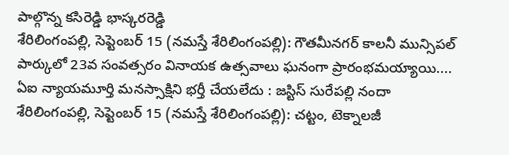పాల్గొన్న కసిరెడ్డి భాస్కరరెడ్డి
శేరిలింగంపల్లి, సెప్టెంబర్ 15 (నమస్తే శేరిలింగంపల్లి): గౌతమీనగర్ కాలనీ మున్సిపల్ పార్కులో 23వ సంవత్సరం వినాయక ఉత్సవాలు ఘనంగా ప్రారంభమయ్యాయి....
ఏఐ న్యాయమూర్తి మనస్సాక్షిని భర్తీ చేయలేదు : జస్టిస్ సురేపల్లి నందా
శేరిలింగంపల్లి, సెప్టెంబర్ 15 (నమస్తే శేరిలింగంపల్లి): చట్టం, టెక్నాలజీ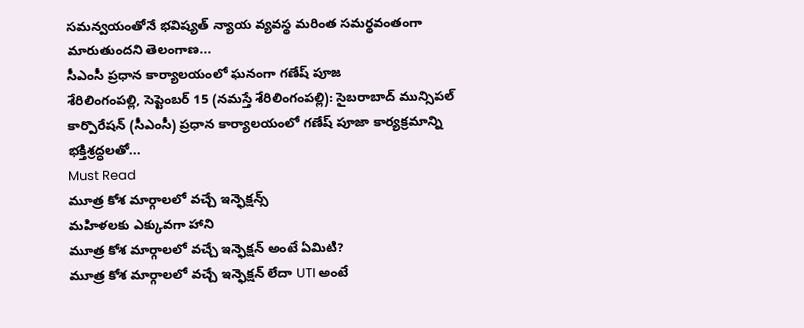సమన్వయంతోనే భవిష్యత్ న్యాయ వ్యవస్థ మరింత సమర్థవంతంగా మారుతుందని తెలంగాణ...
సీఎంసీ ప్రధాన కార్యాలయంలో ఘనంగా గణేష్ పూజ
శేరిలింగంపల్లి, సెప్టెంబర్ 15 (నమస్తే శేరిలింగంపల్లి): సైబరాబాద్ మున్సిపల్ కార్పొరేషన్ (సీఎంసీ) ప్రధాన కార్యాలయంలో గణేష్ పూజా కార్యక్రమాన్ని భక్తిశ్రద్ధలతో...
Must Read
మూత్ర కోశ మార్గాలలో వచ్చే ఇన్ఫెక్షన్స్
మహిళలకు ఎక్కువగా హాని
మూత్ర కోశ మార్గాలలో వచ్చే ఇన్ఫెక్షన్ అంటే ఏమిటి?
మూత్ర కోశ మార్గాలలో వచ్చే ఇన్ఫెక్షన్ లేదా UTI అంటే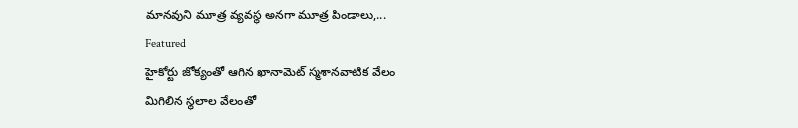మానవుని మూత్ర వ్యవస్థ అనగా మూత్ర పిండాలు,...
Featured
హైకోర్టు జోక్యంతో ఆగిన ఖానామెట్ స్మశానవాటిక వేలం
మిగిలిన స్థలాల వేలంతో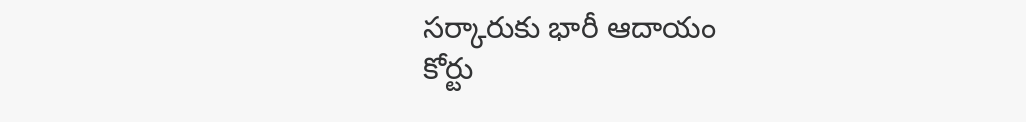సర్కారుకు భారీ ఆదాయం
కోర్టు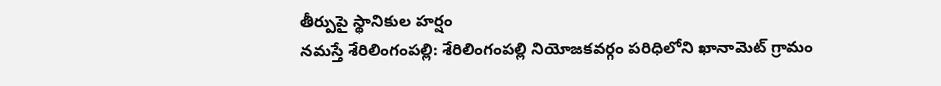తీర్పుపై స్థానికుల హర్షం
నమస్తే శేరిలింగంపల్లి: శేరిలింగంపల్లి నియోజకవర్గం పరిధిలోని ఖానామెట్ గ్రామం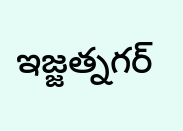ఇజ్జత్నగర్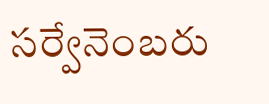సర్వేనెంబరు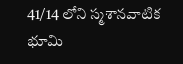41/14 లోని స్మశానవాటిక భూమి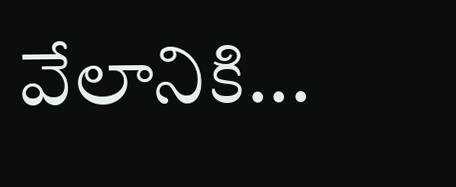వేలానికి...